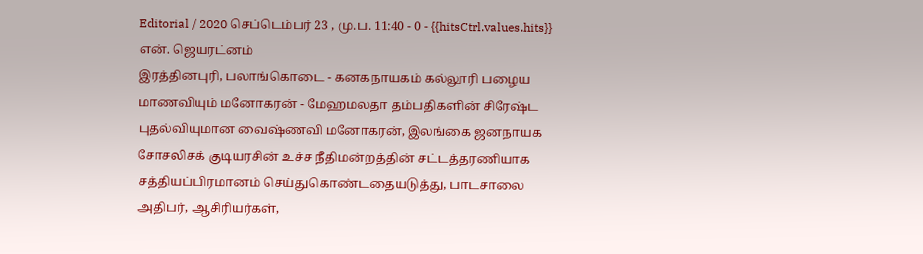Editorial / 2020 செப்டெம்பர் 23 , மு.ப. 11:40 - 0 - {{hitsCtrl.values.hits}}
என். ஜெயரட்னம்
இரத்தினபுரி, பலாங்கொடை - கனகநாயகம் கல்லூரி பழைய மாணவியும் மனோகரன் - மேஹமலதா தம்பதிகளின் சிரேஷ்ட புதல்வியுமான வைஷ்ணவி மனோகரன், இலங்கை ஜனநாயக சோசலிசக் குடியரசின் உச்ச நீதிமன்றத்தின் சட்டத்தரணியாக சத்தியப்பிரமானம் செய்துகொண்டதையடுத்து, பாடசாலை அதிபர், ஆசிரியர்கள்,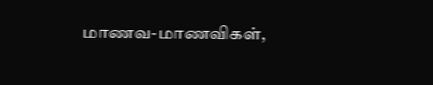மாணவ-மாணவிகள்,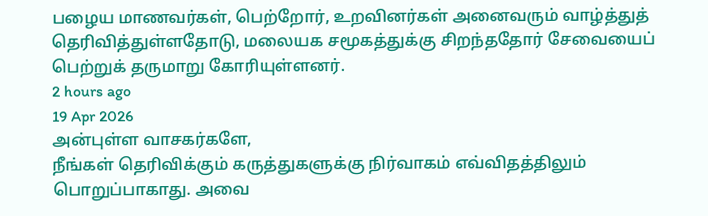பழைய மாணவர்கள், பெற்றோர், உறவினர்கள் அனைவரும் வாழ்த்துத் தெரிவித்துள்ளதோடு, மலையக சமூகத்துக்கு சிறந்ததோர் சேவையைப் பெற்றுக் தருமாறு கோரியுள்ளனர்.
2 hours ago
19 Apr 2026
அன்புள்ள வாசகர்களே,
நீங்கள் தெரிவிக்கும் கருத்துகளுக்கு நிர்வாகம் எவ்விதத்திலும் பொறுப்பாகாது. அவை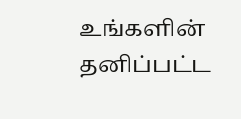உங்களின் தனிப்பட்ட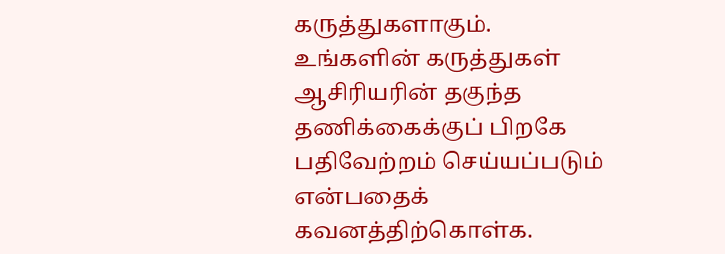கருத்துகளாகும். உங்களின் கருத்துகள் ஆசிரியரின் தகுந்த தணிக்கைக்குப் பிறகே பதிவேற்றம் செய்யப்படும் என்பதைக் கவனத்திற்கொள்க.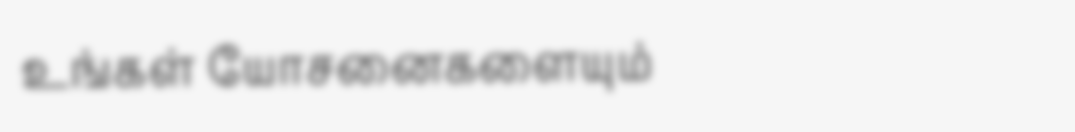உங்கள் யோசனைகளையும்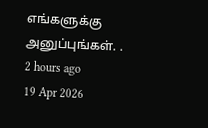எங்களுக்கு அனுப்புங்கள். .
2 hours ago
19 Apr 2026